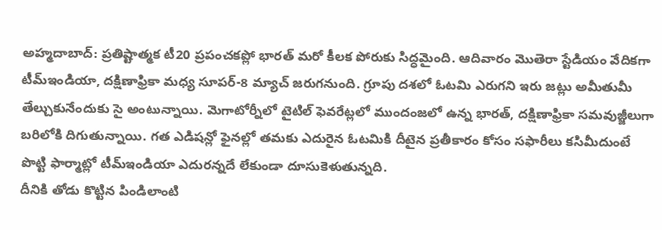అహ్మదాబాద్: ప్రతిష్టాత్మక టీ20 ప్రపంచకప్లో భారత్ మరో కీలక పోరుకు సిద్ధమైంది. ఆదివారం మొతెరా స్టేడియం వేదికగా టీమ్ఇండియా, దక్షిణాఫ్రికా మధ్య సూపర్-8 మ్యాచ్ జరుగనుంది. గ్రూపు దశలో ఓటమి ఎరుగని ఇరు జట్లు అమీతుమీ తేల్చుకునేందుకు సై అంటున్నాయి. మెగాటోర్నీలో టైటిల్ ఫెవరేట్లలో ముందంజలో ఉన్న భారత్, దక్షిణాఫ్రికా సమవుజ్జీలుగా బరిలోకి దిగుతున్నాయి. గత ఎడిషన్లో ఫైనల్లో తమకు ఎదురైన ఓటమికి దీటైన ప్రతీకారం కోసం సఫారీలు కసిమీదుంటే పొట్టి ఫార్మాట్లో టీమ్ఇండియా ఎదురన్నదే లేకుండా దూసుకెళుతున్నది.
దీనికి తోడు కొట్టిన పిండిలాంటి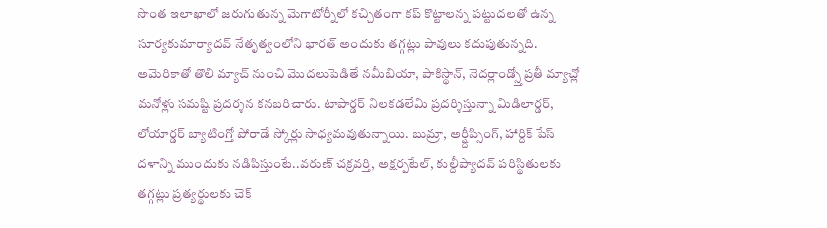సొంత ఇలాఖాలో జరుగుతున్న మెగాటోర్నీలో కచ్చితంగా కప్ కొట్టాలన్న పట్టుదలతో ఉన్న సూర్యకుమార్యాదవ్ నేతృత్వంలోని భారత్ అందుకు తగ్గట్లు పావులు కదుపుతున్నది. అమెరికాతో తొలి మ్యాచ్ నుంచి మొదలుపెడితే నమీబియా, పాకిస్థాన్, నెదర్లాండ్స్తో ప్రతీ మ్యాచ్లో మనోళ్లు సమష్టి ప్రదర్శన కనబరిచారు. టాపార్డర్ నిలకడలేమి ప్రదర్శిస్తున్నా మిడిలార్డర్, లోయార్డర్ బ్యాటింగ్తో పోరాడే స్కోర్లు సాధ్యమవుతున్నాయి. బుమ్రా, అర్ష్దీప్సింగ్, హార్దిక్ పేస్ దళాన్ని ముందుకు నడిపిస్తుంటే..వరుణ్ చక్రవర్తి, అక్షర్పటేల్, కుల్దీప్యాదవ్ పరిస్థితులకు తగ్గట్లు ప్రత్యర్థులకు చెక్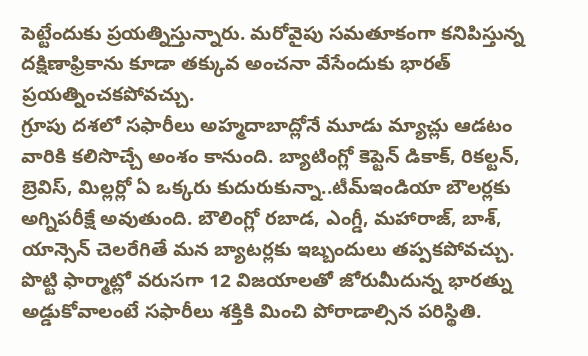పెట్టేందుకు ప్రయత్నిస్తున్నారు. మరోవైపు సమతూకంగా కనిపిస్తున్న దక్షిణాఫ్రికాను కూడా తక్కువ అంచనా వేసేందుకు భారత్ ప్రయత్నించకపోవచ్చు.
గ్రూపు దశలో సఫారీలు అహ్మదాబాద్లోనే మూడు మ్యాచ్లు ఆడటం వారికి కలిసొచ్చే అంశం కానుంది. బ్యాటింగ్లో కెప్టెన్ డికాక్, రికల్టన్, బ్రెవిస్, మిల్లర్లో ఏ ఒక్కరు కుదురుకున్నా..టీమ్ఇండియా బౌలర్లకు అగ్నిపరీక్షే అవుతుంది. బౌలింగ్లో రబాడ, ఎంగ్డీ, మహారాజ్, బాశ్, యాన్సెన్ చెలరేగితే మన బ్యాటర్లకు ఇబ్బందులు తప్పకపోవచ్చు. పొట్టి ఫార్మాట్లో వరుసగా 12 విజయాలతో జోరుమీదున్న భారత్ను అడ్డుకోవాలంటే సఫారీలు శక్తికి మించి పోరాడాల్సిన పరిస్థితి.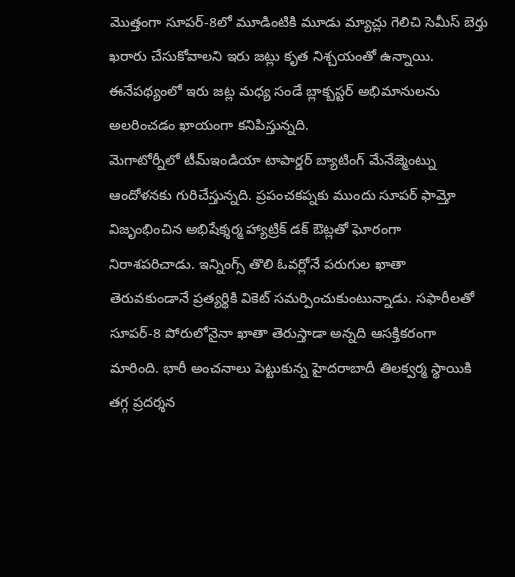మొత్తంగా సూపర్-8లో మూడింటికి మూడు మ్యాచ్లు గెలిచి సెమీస్ బెర్తు ఖరారు చేసుకోవాలని ఇరు జట్లు కృత నిశ్చయంతో ఉన్నాయి. ఈనేపథ్యంలో ఇరు జట్ల మధ్య సండే బ్లాక్బస్టర్ అభిమానులను అలరించడం ఖాయంగా కనిపిస్తున్నది.
మెగాటోర్నీలో టీమ్ఇండియా టాపార్డర్ బ్యాటింగ్ మేనేజ్మెంట్ను ఆందోళనకు గురిచేస్తున్నది. ప్రపంచకప్నకు ముందు సూపర్ ఫామ్తో విజృంభించిన అభిషేక్శర్మ హ్యాట్రిక్ డక్ ఔట్లతో ఘోరంగా నిరాశపరిచాడు. ఇన్నింగ్స్ తొలి ఓవర్లోనే పరుగుల ఖాతా తెరువకుండానే ప్రత్యర్థికి వికెట్ సమర్పించుకుంటున్నాడు. సఫారీలతో సూపర్-8 పోరులోనైనా ఖాతా తెరుస్తాడా అన్నది ఆసక్తికరంగా మారింది. భారీ అంచనాలు పెట్టుకున్న హైదరాబాదీ తిలక్వర్మ స్థాయికి తగ్గ ప్రదర్శన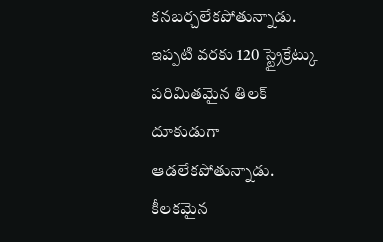కనబర్చలేకపోతున్నాడు.
ఇప్పటి వరకు 120 స్ట్రైక్రేట్కు పరిమితమైన తిలక్ దూకుడుగా ఆడలేకపోతున్నాడు. కీలకమైన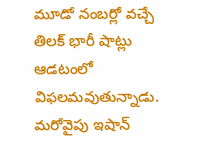మూడో నంబర్లో వచ్చే తిలక్ భారీ షాట్లు ఆడటంలో విఫలమవుతున్నాడు. మరోవైపు ఇషాన్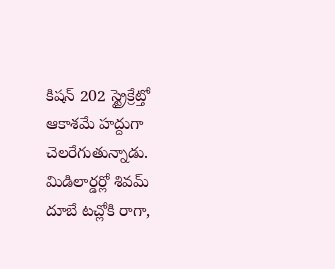కిషన్ 202 స్ట్రైక్రేట్తో ఆకాశమే హద్దుగా చెలరేగుతున్నాడు. మిడిలార్డర్లో శివమ్ దూబే టచ్లోకి రాగా,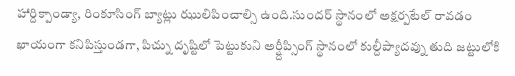హార్దిక్పాండ్యా, రింకూసింగ్ బ్యాట్లు ఝులిపించాల్సి ఉంది.సుందర్ స్థానంలో అక్షర్పటేల్ రావడం ఖాయంగా కనిపిస్తుండగా, పిచ్ను దృష్టిలో పెట్టుకుని అర్ష్దీప్సింగ్ స్థానంలో కుల్దీప్యాదవ్ను తుది జట్టులోకి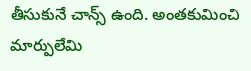తీసుకునే చాన్స్ ఉంది. అంతకుమించి మార్పులేమి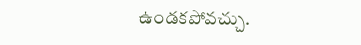ఉండకపోవచ్చు.